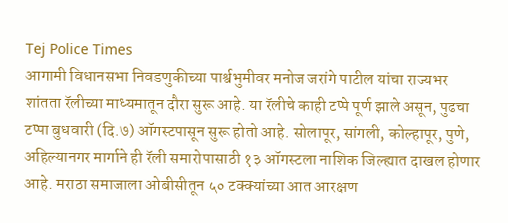Tej Police Times
आगामी विधानसभा निवडणुकीच्या पार्श्वभुमीवर मनोज जरांगे पाटील यांचा राज्यभर शांतता रॅलीच्या माध्यमातून दौरा सुरू आहे. या रॅलीचे काही टप्पे पूर्ण झाले असून, पुढचा टप्पा बुधवारी (दि.७) ऑगस्टपासून सुरू होतो आहे. सोलापूर, सांगली, कोल्हापूर, पुणे, अहिल्यानगर मार्गाने ही रॅली समारोपासाठी १३ ऑगस्टला नाशिक जिल्ह्यात दाखल होणार आहे. मराठा समाजाला ओबीसीतून ५० टक्क्यांच्या आत आरक्षण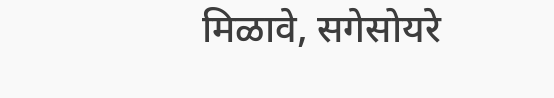मिळावे, सगेसोयरे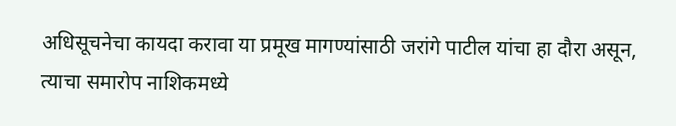अधिसूचनेचा कायदा करावा या प्रमूख मागण्यांसाठी जरांगे पाटील यांचा हा दौरा असून, त्याचा समारोप नाशिकमध्ये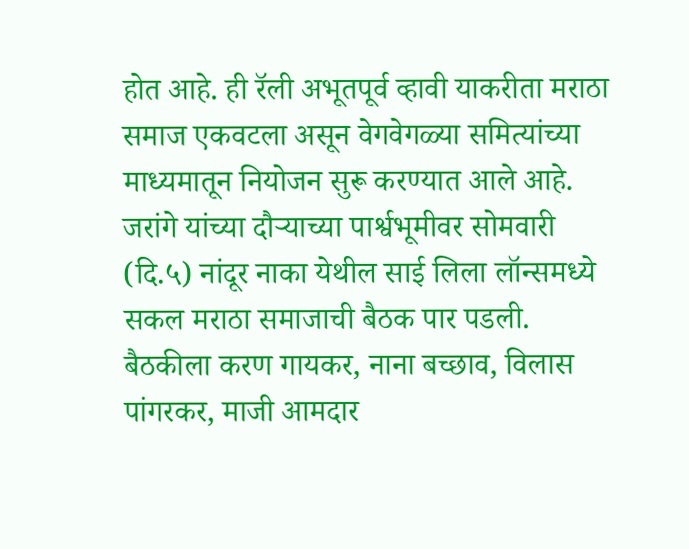होत आहे. ही रॅली अभूतपूर्व व्हावी याकरीता मराठा समाज एकवटला असून वेगवेगळ्या समित्यांच्या माध्यमातून नियोजन सुरू करण्यात आले आहे. जरांगे यांच्या दौऱ्याच्या पार्श्वभूमीवर सोमवारी (दि.५) नांदूर नाका येथील साई लिला लॉन्समध्ये सकल मराठा समाजाची बैठक पार पडली. बैठकीला करण गायकर, नाना बच्छाव, विलास पांगरकर, माजी आमदार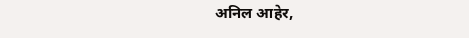अनिल आहेर,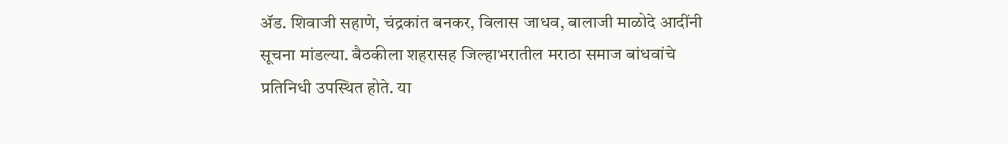ॲड. शिवाजी सहाणे, चंद्रकांत बनकर, विलास जाधव, बालाजी माळोदे आदींनी सूचना मांडल्या. बैठकीला शहरासह जिल्हाभरातील मराठा समाज बांधवांचे प्रतिनिधी उपस्थित होते. या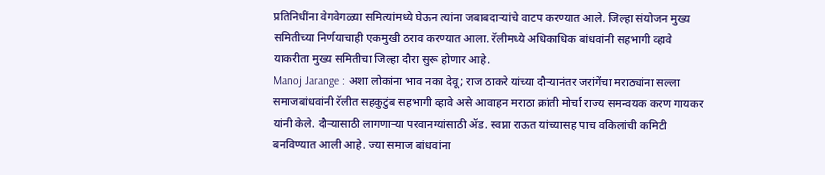प्रतिनिधींना वेगवेगळ्या समित्यांमध्ये घेऊन त्यांना जबाबदाऱ्यांचे वाटप करण्यात आले. जिल्हा संयोजन मुख्य समितीच्या निर्णयाचाही एकमुखी ठराव करण्यात आला. रॅलीमध्ये अधिकाधिक बांधवांनी सहभागी व्हावे याकरीता मुख्य समितीचा जिल्हा दौरा सुरू होणार आहे.
Manoj Jarange : अशा लोकांना भाव नका देवू; राज ठाकरे यांच्या दौऱ्यानंतर जरांगेंचा मराठ्यांना सल्ला
समाजबांधवांनी रॅलीत सहकुटुंब सहभागी व्हावे असे आवाहन मराठा क्रांती मोर्चा राज्य समन्वयक करण गायकर यांनी केले. दौऱ्यासाठी लागणाऱ्या परवानग्यांसाठी ॲड. स्वप्ना राऊत यांच्यासह पाच वकिलांची कमिटी बनविण्यात आली आहे. ज्या समाज बांधवांना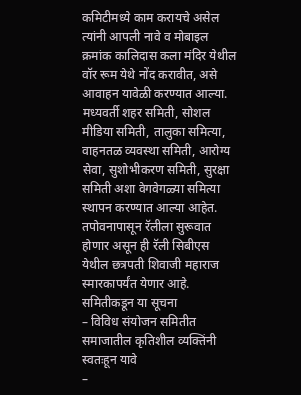कमिटीमध्ये काम करायचे असेल त्यांनी आपली नावे व मोबाइल क्रमांक कालिदास कला मंदिर येथील वॉर रूम येथे नोंद करावीत, असे आवाहन यावेळी करण्यात आल्या. मध्यवर्ती शहर समिती, सोशल मीडिया समिती, तालुका समित्या, वाहनतळ व्यवस्था समिती, आरोग्य सेवा, सुशोभीकरण समिती, सुरक्षा समिती अशा वेगवेगळ्या समित्या स्थापन करण्यात आल्या आहेत. तपोवनापासून रॅलीला सुरूवात होणार असून ही रॅली सिबीएस येथील छत्रपती शिवाजी महाराज स्मारकापर्यंत येणार आहे.
समितीकडून या सूचना
– विविध संयोजन समितीत समाजातील कृतिशील व्यक्तिंनी स्वतःहून यावे
–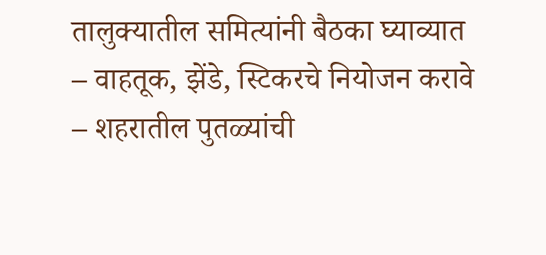तालुक्यातील समित्यांनी बैठका घ्याव्यात
– वाहतूक, झेंडे, स्टिकरचे नियोजन करावे
– शहरातील पुतळ्यांची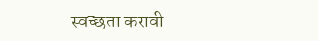स्वच्छता करावी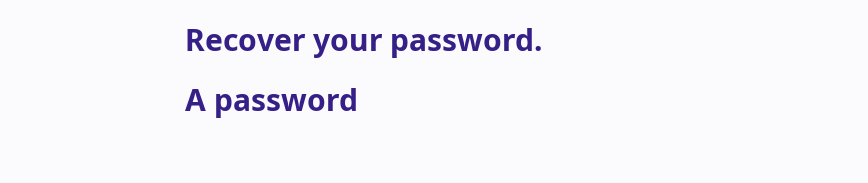Recover your password.
A password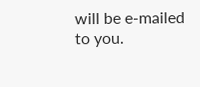will be e-mailed to you.